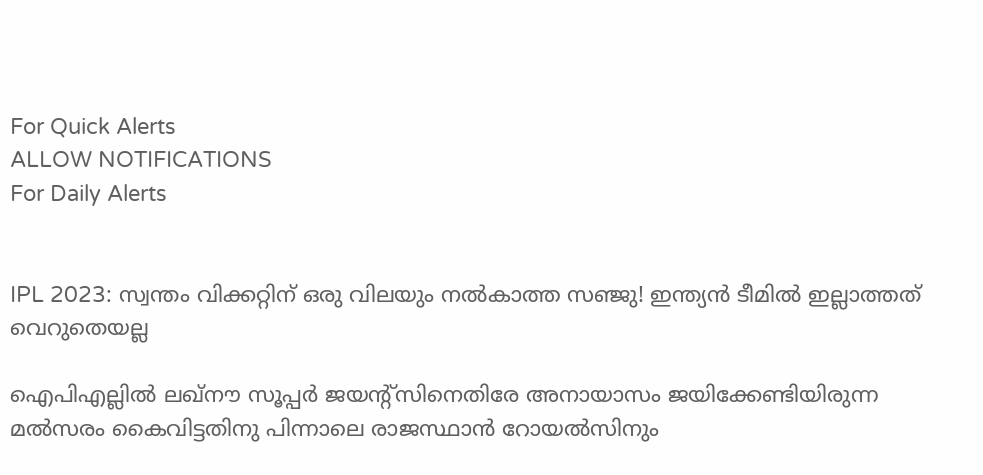For Quick Alerts
ALLOW NOTIFICATIONS
For Daily Alerts


IPL 2023: സ്വന്തം വിക്കറ്റിന് ഒരു വിലയും നല്‍കാത്ത സഞ്ജു! ഇന്ത്യന്‍ ടീമില്‍ ഇല്ലാത്തത് വെറുതെയല്ല

ഐപിഎല്ലില്‍ ലഖ്‌നൗ സൂപ്പര്‍ ജയന്റ്‌സിനെതിരേ അനായാസം ജയിക്കേണ്ടിയിരുന്ന മല്‍സരം കൈവിട്ടതിനു പിന്നാലെ രാജസ്ഥാന്‍ റോയല്‍സിനും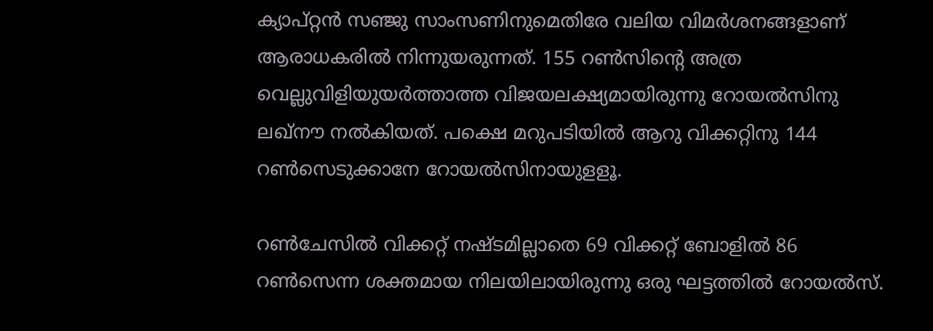ക്യാപ്റ്റന്‍ സഞ്ജു സാംസണിനുമെതിരേ വലിയ വിമര്‍ശനങ്ങളാണ് ആരാധകരില്‍ നിന്നുയരുന്നത്. 155 റണ്‍സിന്റെ അത്ര വെല്ലുവിളിയുയര്‍ത്താത്ത വിജയലക്ഷ്യമായിരുന്നു റോയല്‍സിനു ലഖ്‌നൗ നല്‍കിയത്. പക്ഷെ മറുപടിയില്‍ ആറു വിക്കറ്റിനു 144 റണ്‍സെടുക്കാനേ റോയല്‍സിനായുളളൂ.

റണ്‍ചേസില്‍ വിക്കറ്റ് നഷ്ടമില്ലാതെ 69 വിക്കറ്റ് ബോളില്‍ 86 റണ്‍സെന്ന ശക്തമായ നിലയിലായിരുന്നു ഒരു ഘട്ടത്തില്‍ റോയല്‍സ്.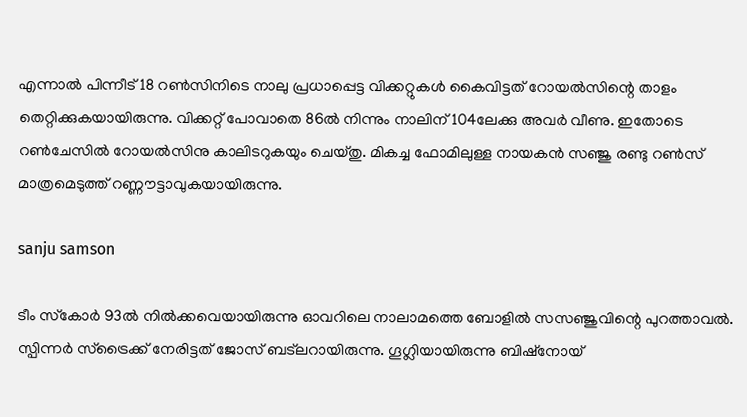എന്നാല്‍ പിന്നീട് 18 റണ്‍സിനിടെ നാലു പ്രധാപ്പെട്ട വിക്കറ്റുകള്‍ കൈവിട്ടത് റോയല്‍സിന്റെ താളം തെറ്റിക്കുകയായിരുന്നു. വിക്കറ്റ് പോവാതെ 86ല്‍ നിന്നും നാലിന് 104ലേക്കു അവര്‍ വീണു. ഇതോടെ റണ്‍ചേസില്‍ റോയല്‍സിനു കാലിടറുകയും ചെയ്തു. മികച്ച ഫോമിലുള്ള നായകന്‍ സഞ്ജു രണ്ടു റണ്‍സ് മാത്രമെടുത്ത് റണ്ണൗട്ടാവുകയായിരുന്നു.

sanju samson

ടീം സ്‌കോര്‍ 93ല്‍ നില്‍ക്കവെയായിരുന്നു ഓവറിലെ നാലാമത്തെ ബോളില്‍ സസഞ്ജുവിന്റെ പുറത്താവല്‍. സ്പിന്നര്‍ സ്‌ട്രൈക്ക് നേരിട്ടത് ജോസ് ബട്‌ലറായിരുന്നു. ഗൂഗ്ലിയായിരുന്നു ബിഷ്‌നോയ്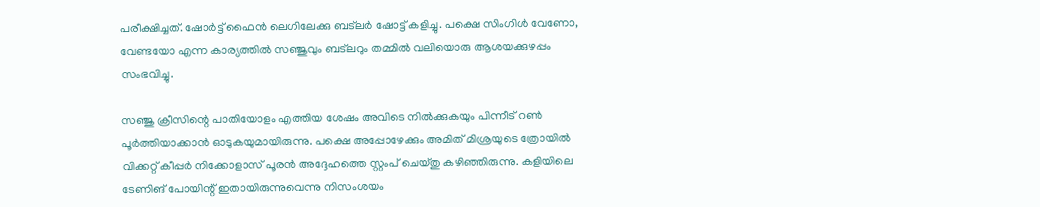പരീക്ഷിച്ചത്. ഷോര്‍ട്ട് ഫൈന്‍ ലെഗിലേക്കു ബട്‌ലര്‍ ഷോട്ട് കളിച്ചു. പക്ഷെ സിംഗിള്‍ വേണോ, വേണ്ടയോ എന്ന കാര്യത്തില്‍ സഞ്ജുവും ബട്‌ലറും തമ്മില്‍ വലിയൊരു ആശയക്കുഴപ്പം സംഭവിച്ചു.

സഞ്ജു ക്രീസിന്റെ പാതിയോളം എത്തിയ ശേഷം അവിടെ നില്‍ക്കുകയും പിന്നീട് റണ്‍ പൂര്‍ത്തിയാക്കാന്‍ ഓടുകയുമായിരുന്നു. പക്ഷെ അപ്പോഴേക്കും അമിത് മിശ്രയുടെ ത്രോയില്‍ വിക്കറ്റ് കീപ്പര്‍ നിക്കോളാസ് പൂരന്‍ അദ്ദേഹത്തെ സ്റ്റംപ് ചെയ്തു കഴിഞ്ഞിരുന്നു. കളിയിലെ ടേണിങ് പോയിന്റ് ഇതായിരുന്നുവെന്നു നിസംശയം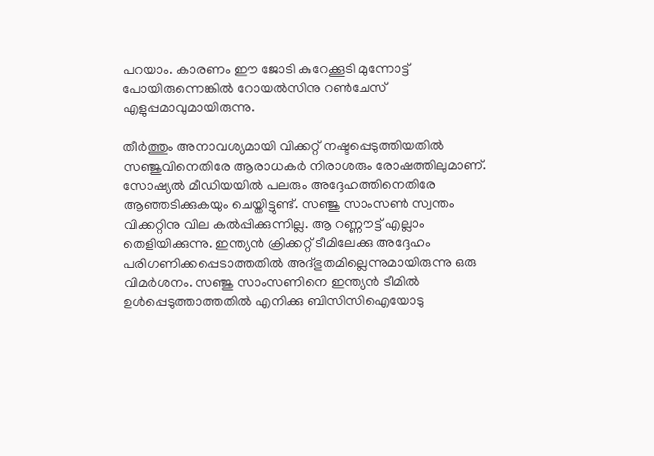പറയാം. കാരണം ഈ ജോടി കുറേക്കൂടി മുന്നോട്ട് പോയിരുന്നെങ്കില്‍ റോയല്‍സിനു റണ്‍ചേസ് എളുപ്പമാവുമായിരുന്നു.

തീര്‍ത്തും അനാവശ്യമായി വിക്കറ്റ് നഷ്ടപ്പെടുത്തിയതില്‍ സഞ്ജുവിനെതിരേ ആരാധകര്‍ നിരാശരും രോഷത്തിലുമാണ്. സോഷ്യല്‍ മീഡിയയില്‍ പലരും അദ്ദേഹത്തിനെതിരേ ആഞ്ഞടിക്കുകയും ചെയ്തിട്ടുണ്ട്. സഞ്ജു സാംസണ്‍ സ്വന്തം വിക്കറ്റിനു വില കല്‍പ്പിക്കുന്നില്ല. ആ റണ്ണൗട്ട് എല്ലാം തെളിയിക്കുന്നു. ഇന്ത്യന്‍ ക്രിക്കറ്റ് ടീമിലേക്കു അദ്ദേഹം പരിഗണിക്കപ്പെടാത്തതില്‍ അദ്ഭുതമില്ലെന്നുമായിരുന്നു ഒരു വിമര്‍ശനം. സഞ്ജു സാംസണിനെ ഇന്ത്യന്‍ ടീമില്‍ ഉള്‍പ്പെടുത്താത്തതില്‍ എനിക്കു ബിസിസിഐയോടു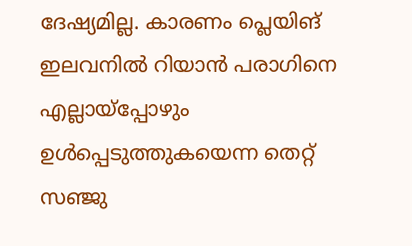ദേഷ്യമില്ല. കാരണം പ്ലെയിങ് ഇലവനില്‍ റിയാന്‍ പരാഗിനെ എല്ലായ്‌പ്പോഴും ഉള്‍പ്പെടുത്തുകയെന്ന തെറ്റ് സഞ്ജു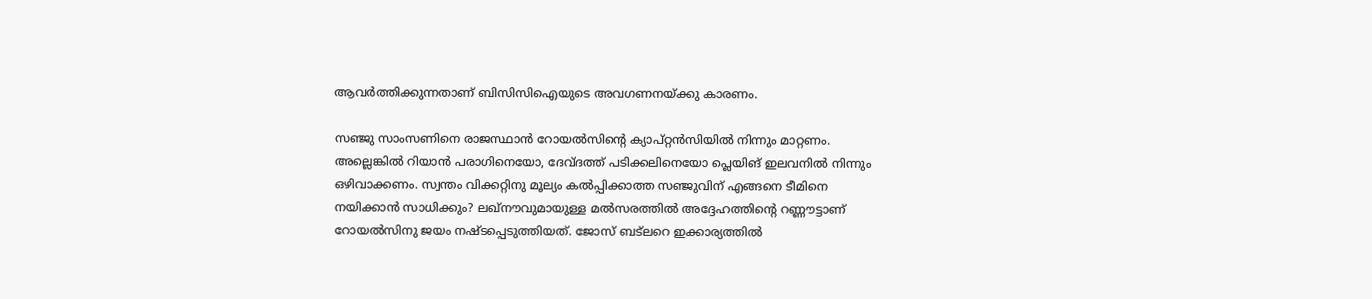ആവര്‍ത്തിക്കുന്നതാണ് ബിസിസിഐയുടെ അവഗണനയ്ക്കു കാരണം.

സഞ്ജു സാംസണിനെ രാജസ്ഥാന്‍ റോയല്‍സിന്റെ ക്യാപ്റ്റന്‍സിയില്‍ നിന്നും മാറ്റണം. അല്ലെങ്കില്‍ റിയാന്‍ പരാഗിനെയോ, ദേവ്ദത്ത് പടിക്കലിനെയോ പ്ലെയിങ് ഇലവനില്‍ നിന്നും ഒഴിവാക്കണം. സ്വന്തം വിക്കറ്റിനു മൂല്യം കല്‍പ്പിക്കാത്ത സഞ്ജുവിന് എങ്ങനെ ടീമിനെ നയിക്കാന്‍ സാധിക്കും? ലഖ്‌നൗവുമായുള്ള മല്‍സരത്തില്‍ അദ്ദേഹത്തിന്റെ റണ്ണൗട്ടാണ് റോയല്‍സിനു ജയം നഷ്ടപ്പെടുത്തിയത്. ജോസ് ബട്‌ലറെ ഇക്കാര്യത്തില്‍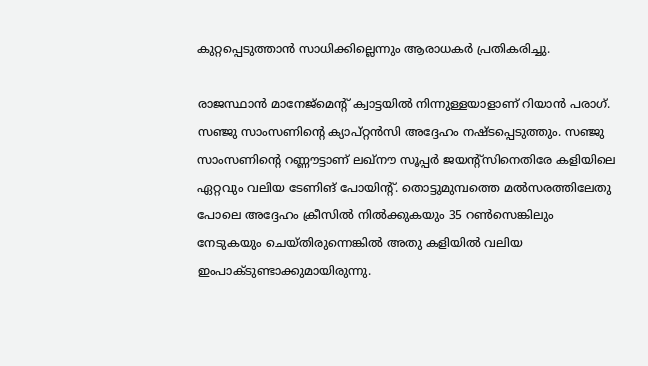കുറ്റപ്പെടുത്താന്‍ സാധിക്കില്ലെന്നും ആരാധകര്‍ പ്രതികരിച്ചു.

രാജസ്ഥാന്‍ മാനേജ്‌മെന്റ് ക്വാട്ടയില്‍ നിന്നുള്ളയാളാണ് റിയാന്‍ പരാഗ്. സഞ്ജു സാംസണിന്റെ ക്യാപ്റ്റന്‍സി അദ്ദേഹം നഷ്ടപ്പെടുത്തും. സഞ്ജു സാംസണിന്റെ റണ്ണൗട്ടാണ് ലഖ്‌നൗ സൂപ്പര്‍ ജയന്‍റ്സിനെതിരേ കളിയിലെ ഏറ്റവും വലിയ ടേണിങ് പോയിന്റ്. തൊട്ടുമുമ്പത്തെ മല്‍സരത്തിലേതു പോലെ അദ്ദേഹം ക്രീസില്‍ നില്‍ക്കുകയും 35 റണ്‍സെങ്കിലും നേടുകയും ചെയ്തിരുന്നെങ്കില്‍ അതു കളിയില്‍ വലിയ ഇംപാക്ടുണ്ടാക്കുമായിരുന്നു.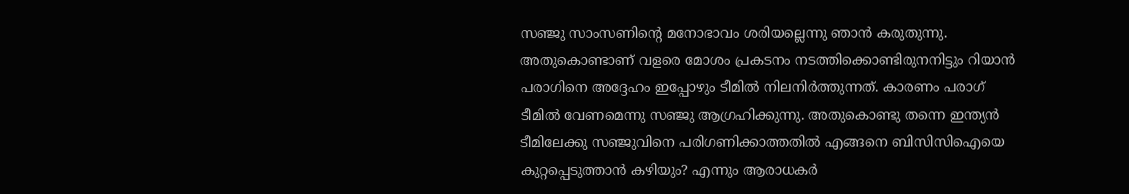സഞ്ജു സാംസണിന്റെ മനോഭാവം ശരിയല്ലെന്നു ഞാന്‍ കരുതുന്നു. അതുകൊണ്ടാണ് വളരെ മോശം പ്രകടനം നടത്തിക്കൊണ്ടിരുനനിട്ടും റിയാന്‍ പരാഗിനെ അദ്ദേഹം ഇപ്പോഴും ടീമില്‍ നിലനിര്‍ത്തുന്നത്. കാരണം പരാഗ് ടീമില്‍ വേണമെന്നു സഞ്ജു ആഗ്രഹിക്കുന്നു. അതുകൊണ്ടു തന്നെ ഇന്ത്യന്‍ ടീമിലേക്കു സഞ്ജുവിനെ പരിഗണിക്കാത്തതില്‍ എങ്ങനെ ബിസിസിഐയെ കുറ്റപ്പെടുത്താന്‍ കഴിയും? എന്നും ആരാധകര്‍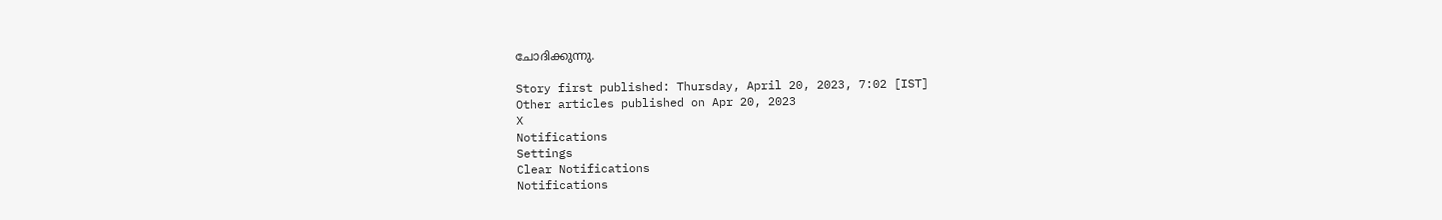ചോദിക്കുന്നു.

Story first published: Thursday, April 20, 2023, 7:02 [IST]
Other articles published on Apr 20, 2023
X
Notifications
Settings
Clear Notifications
Notifications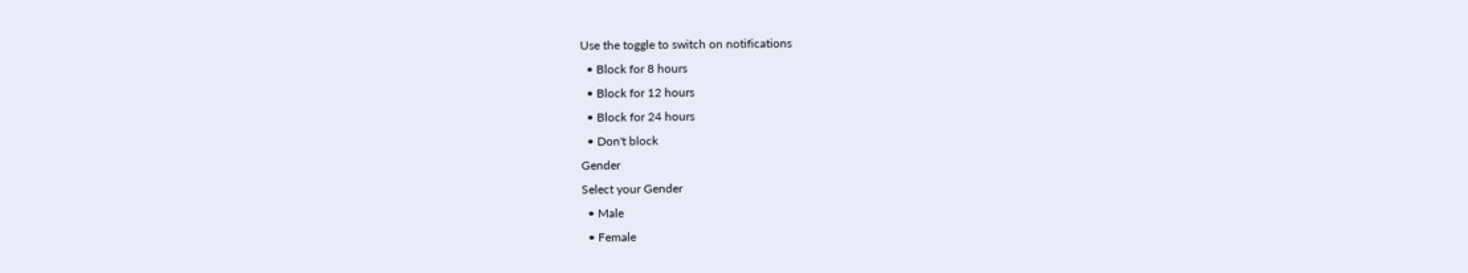Use the toggle to switch on notifications
  • Block for 8 hours
  • Block for 12 hours
  • Block for 24 hours
  • Don't block
Gender
Select your Gender
  • Male
  • Female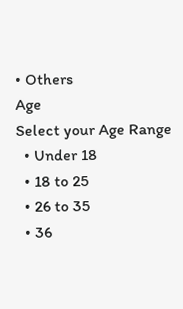• Others
Age
Select your Age Range
  • Under 18
  • 18 to 25
  • 26 to 35
  • 36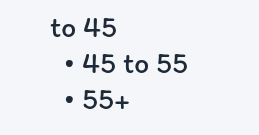to 45
  • 45 to 55
  • 55+